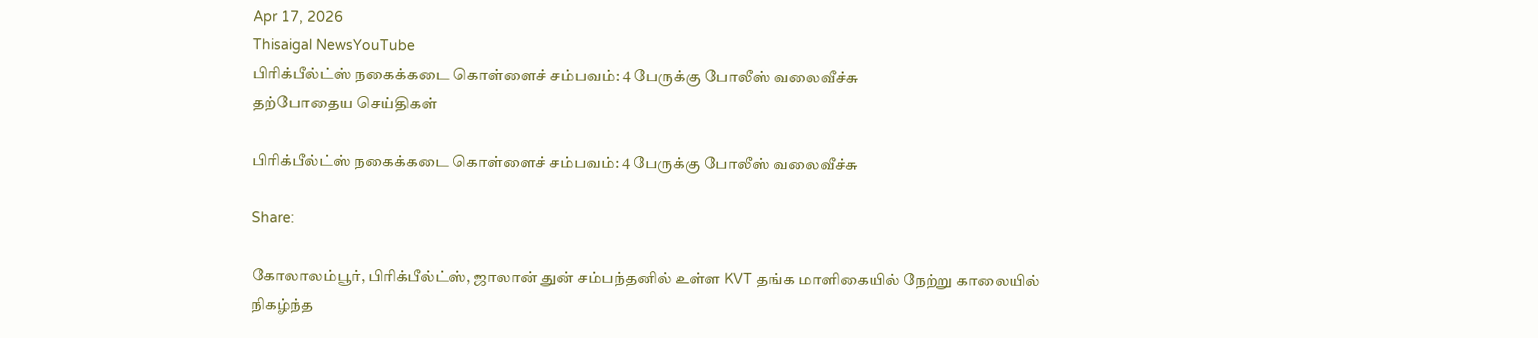Apr 17, 2026
Thisaigal NewsYouTube
பிரிக்பீல்ட்ஸ் நகைக்கடை கொள்ளைச் சம்பவம்: 4 பேருக்கு போலீஸ் வலைவீச்சு
தற்போதைய செய்திகள்

பிரிக்பீல்ட்ஸ் நகைக்கடை கொள்ளைச் சம்பவம்: 4 பேருக்கு போலீஸ் வலைவீச்சு

Share:

கோலாலம்பூர், பிரிக்பீல்ட்ஸ், ஜாலான் துன் சம்பந்தனில் உள்ள KVT தங்க மாளிகையில் நேற்று காலையில் நிகழ்ந்த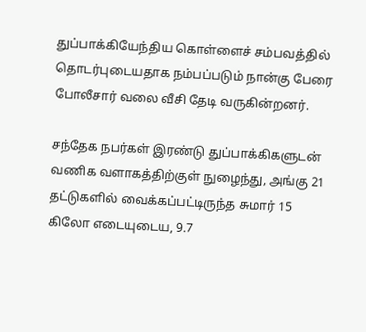துப்பாக்கியேந்திய கொள்ளைச் சம்பவத்தில் தொடர்புடையதாக நம்பப்படும் நான்கு பேரை போலீசார் வலை வீசி தேடி வருகின்றனர்.

சந்தேக நபர்கள் இரண்டு துப்பாக்கிகளுடன் வணிக வளாகத்திற்குள் நுழைந்து, அங்கு 21 தட்டுகளில் வைக்கப்பட்டிருந்த சுமார் 15 கிலோ எடையுடைய, 9.7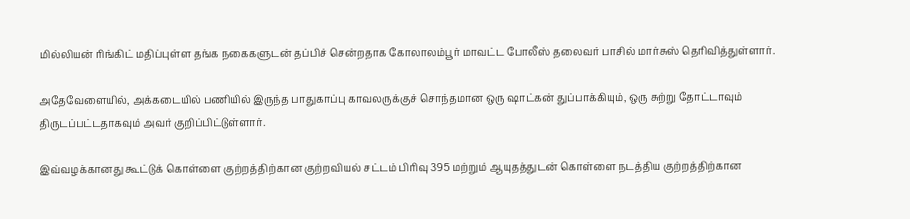மில்லியன் ரிங்கிட் மதிப்புள்ள தங்க நகைகளுடன் தப்பிச் சென்றதாக கோலாலம்பூர் மாவட்ட போலீஸ் தலைவர் பாசில் மார்சுஸ் தெரிவித்துள்ளார்.

அதேவேளையில், அக்கடையில் பணியில் இருந்த பாதுகாப்பு காவலருக்குச் சொந்தமான ஒரு ஷாட்கன் துப்பாக்கியும், ஒரு சுற்று தோட்டாவும் திருடப்பட்டதாகவும் அவர் குறிப்பிட்டுள்ளார்.

இவ்வழக்கானது கூட்டுக் கொள்ளை குற்றத்திற்கான குற்றவியல் சட்டம் பிரிவு 395 மற்றும் ஆயுதத்துடன் கொள்ளை நடத்திய குற்றத்திற்கான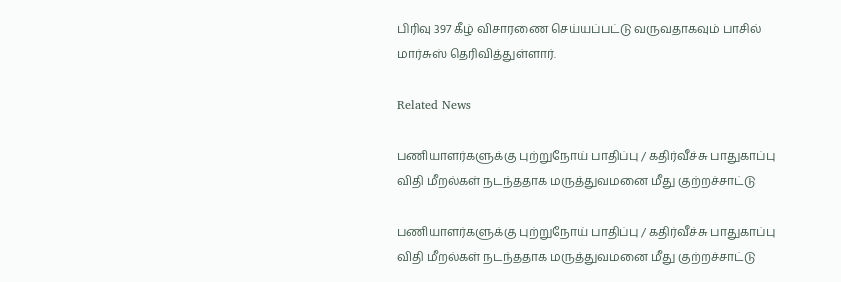பிரிவு 397 கீழ் விசாரணை செய்யப்பட்டு வருவதாகவும் பாசில் மார்சுஸ் தெரிவித்துள்ளார்.

Related News

பணியாளர்களுக்கு புற்றுநோய் பாதிப்பு / கதிர்வீச்சு பாதுகாப்பு விதி மீறல்கள் நடந்ததாக மருத்துவமனை மீது குற்றச்சாட்டு

பணியாளர்களுக்கு புற்றுநோய் பாதிப்பு / கதிர்வீச்சு பாதுகாப்பு விதி மீறல்கள் நடந்ததாக மருத்துவமனை மீது குற்றச்சாட்டு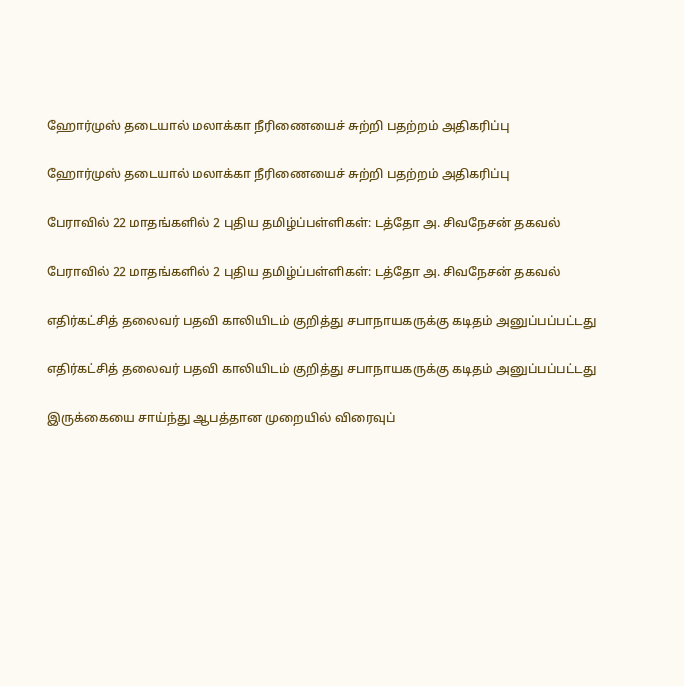ஹோர்முஸ் தடையால் மலாக்கா நீரிணையைச் சுற்றி பதற்றம் அதிகரிப்பு

ஹோர்முஸ் தடையால் மலாக்கா நீரிணையைச் சுற்றி பதற்றம் அதிகரிப்பு

பேராவில் 22 மாதங்களில் 2 புதிய தமிழ்ப்பள்ளிகள்: டத்தோ அ. சிவநேசன் தகவல்

பேராவில் 22 மாதங்களில் 2 புதிய தமிழ்ப்பள்ளிகள்: டத்தோ அ. சிவநேசன் தகவல்

எதிர்கட்சித் தலைவர் பதவி காலியிடம் குறித்து சபாநாயகருக்கு கடிதம் அனுப்பப்பட்டது

எதிர்கட்சித் தலைவர் பதவி காலியிடம் குறித்து சபாநாயகருக்கு கடிதம் அனுப்பப்பட்டது

இருக்கையை சாய்ந்து ஆபத்தான முறையில் விரைவுப்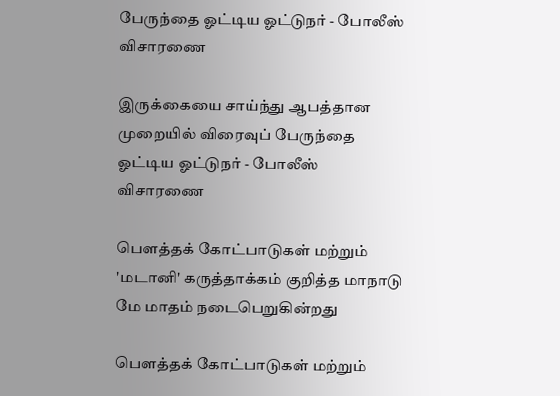பேருந்தை ஓட்டிய ஓட்டுநர் - போலீஸ் விசாரணை

இருக்கையை சாய்ந்து ஆபத்தான முறையில் விரைவுப் பேருந்தை ஓட்டிய ஓட்டுநர் - போலீஸ் விசாரணை

பௌத்தக் கோட்பாடுகள் மற்றும் 'மடானி' கருத்தாக்கம் குறித்த மாநாடு மே மாதம் நடைபெறுகின்றது

பௌத்தக் கோட்பாடுகள் மற்றும்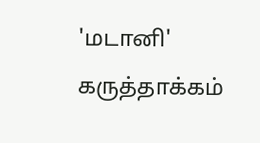'மடானி' கருத்தாக்கம்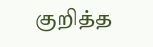குறித்த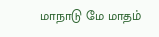மாநாடு மே மாதம்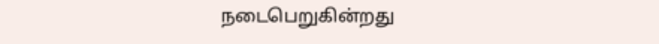நடைபெறுகின்றது